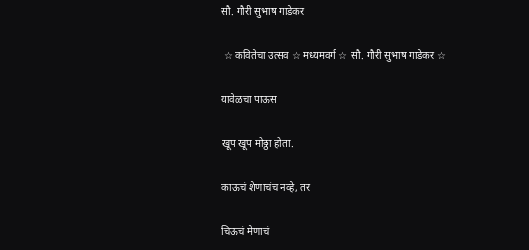सौ. गौरी सुभाष गाडेकर

 ☆ कवितेचा उत्सव ☆ मध्यमवर्ग ☆ सौ. गौरी सुभाष गाडेकर ☆

यावेळचा पाऊस

खूप खूप मोठ्ठा होता.

काऊचं शेणाचंच नव्हे, तर

चिऊचं मेणाचं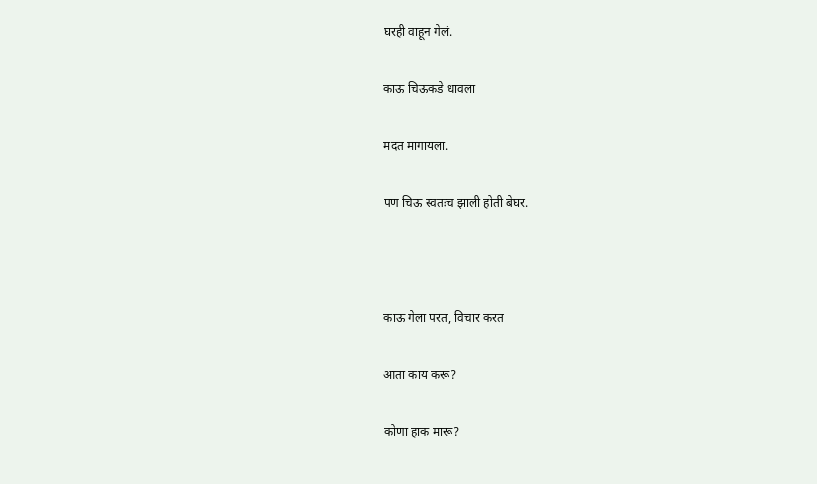घरही वाहून गेलं.

काऊ चिऊकडे धावला

मदत मागायला.

पण चिऊ स्वतःच झाली होती बेघर.



काऊ गेला परत, विचार करत

आता काय करू?

कोणा हाक मारू?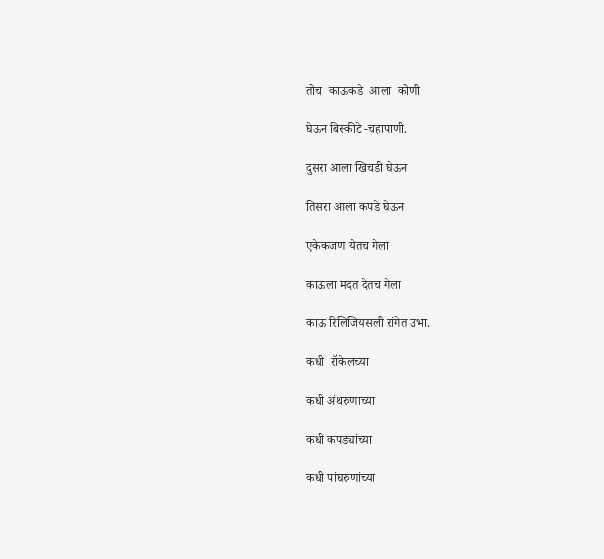तोच  काऊकडे  आला  कोणी

घेऊन बिस्कीटे -चहापाणी.

दुसरा आला खिचडी घेऊन

तिसरा आला कपडे घेऊन

एकेकजण येतच गेला

काऊला मदत देतच गेला

काऊ रिलिजियसली रांगेत उभा.

कधी  रॉकेलच्या

कधी अंथरुणाच्या

कधी कपड्यांच्या

कधी पांघरुणांच्या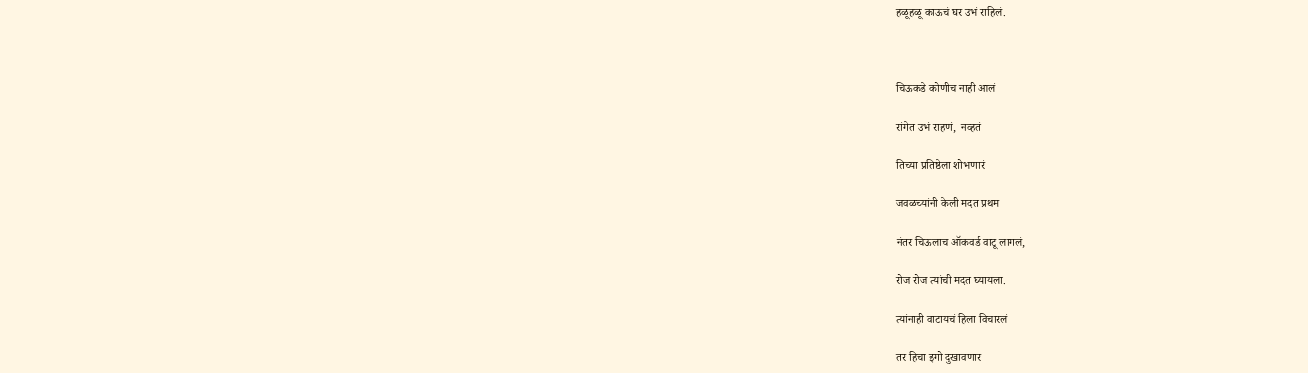हळूहळू काऊचं घर उभं राहिलं.



चिऊकडे कोणीच नाही आलं

रांगेत उभं राहणं,  नव्हतं

तिच्या प्रतिष्ठेला शोभणारं

जवळच्यांनी केली मदत प्रथम

नंतर चिऊलाच ऑकवर्ड वाटू लागलं,

रोज रोज त्यांची मदत घ्यायला.

त्यांनाही वाटायचं हिला विचारलं

तर हिचा इगो दुखावणार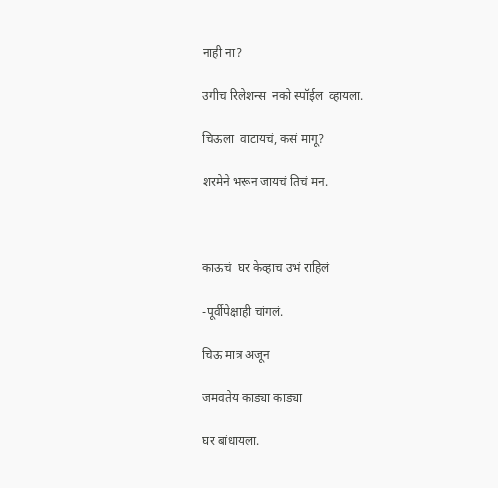नाही ना?

उगीच रिलेशन्स  नको स्पॉईल  व्हायला.

चिऊला  वाटायचं, कसं मागू?

शरमेने भरून जायचं तिचं मन.



काऊचं  घर केव्हाच उभं राहिलं

-पूर्वीपेक्षाही चांगलं.

चिऊ मात्र अजून

जमवतेय काड्या काड्या

घर बांधायला.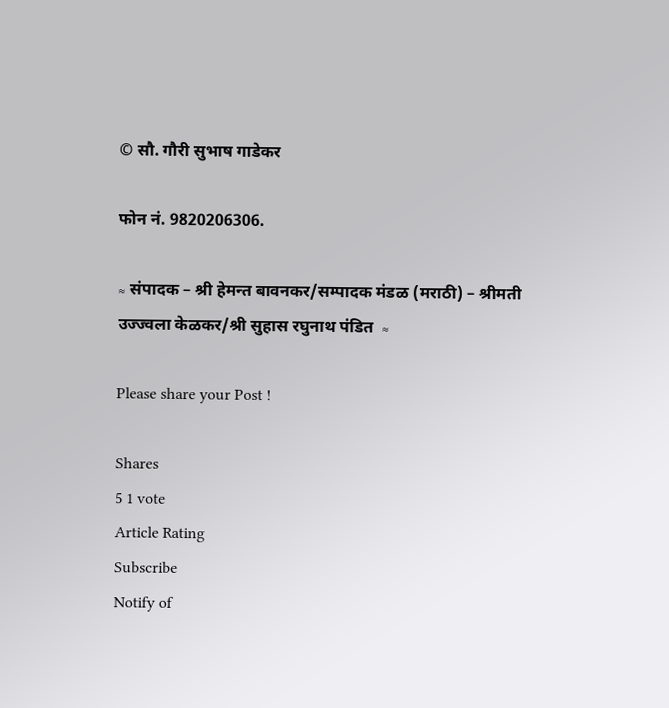© सौ. गौरी सुभाष गाडेकर

फोन नं. 9820206306.

≈ संपादक – श्री हेमन्त बावनकर/सम्पादक मंडळ (मराठी) – श्रीमती उज्ज्वला केळकर/श्री सुहास रघुनाथ पंडित  ≈

Please share your Post !

Shares
5 1 vote
Article Rating
Subscribe
Notify of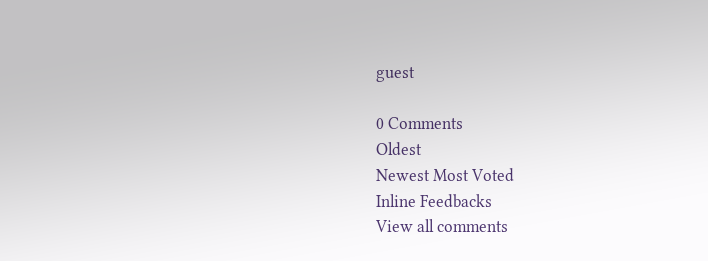guest

0 Comments
Oldest
Newest Most Voted
Inline Feedbacks
View all comments